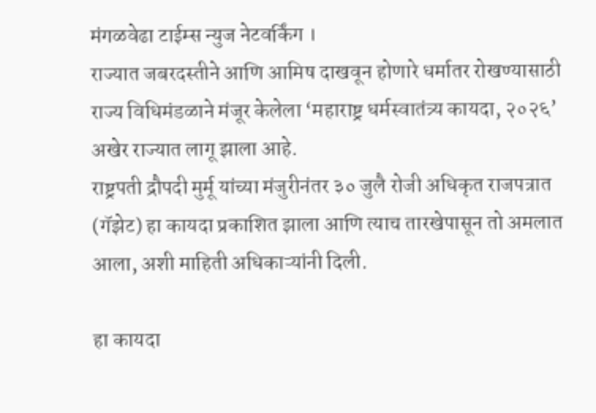मंगळवेढा टाईम्स न्युज नेटवर्किंग ।
राज्यात जबरदस्तीने आणि आमिष दाखवून होणारे धर्मातर रोखण्यासाठी राज्य विधिमंडळाने मंजूर केलेला ‘महाराष्ट्र धर्मस्वातंत्र्य कायदा, २०२६’ अखेर राज्यात लागू झाला आहे.
राष्ट्रपती द्रौपदी मुर्मू यांच्या मंजुरीनंतर ३० जुलै रोजी अधिकृत राजपत्रात (गॅझेट) हा कायदा प्रकाशित झाला आणि त्याच तारखेपासून तो अमलात आला, अशी माहिती अधिकाऱ्यांनी दिली.

हा कायदा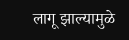लागू झाल्यामुळे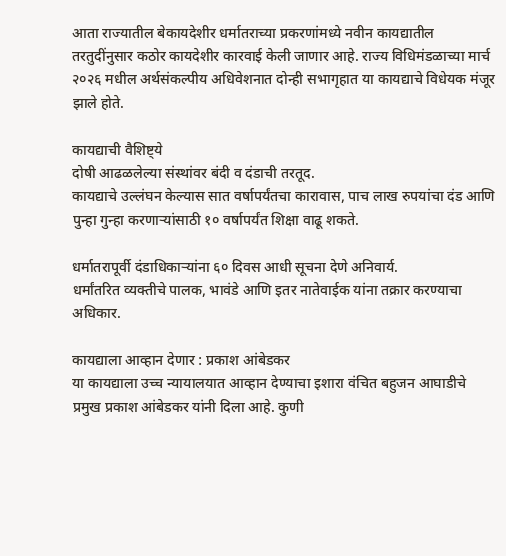आता राज्यातील बेकायदेशीर धर्मातराच्या प्रकरणांमध्ये नवीन कायद्यातील तरतुदींनुसार कठोर कायदेशीर कारवाई केली जाणार आहे. राज्य विधिमंडळाच्या मार्च २०२६ मधील अर्थसंकल्पीय अधिवेशनात दोन्ही सभागृहात या कायद्याचे विधेयक मंजूर झाले होते.

कायद्याची वैशिष्ट्ये
दोषी आढळलेल्या संस्थांवर बंदी व दंडाची तरतूद.
कायद्याचे उल्लंघन केल्यास सात वर्षापर्यंतचा कारावास, पाच लाख रुपयांचा दंड आणि पुन्हा गुन्हा करणाऱ्यांसाठी १० वर्षापर्यंत शिक्षा वाढू शकते.

धर्मातरापूर्वी दंडाधिकाऱ्यांना ६० दिवस आधी सूचना देणे अनिवार्य.
धर्मांतरित व्यक्तीचे पालक, भावंडे आणि इतर नातेवाईक यांना तक्रार करण्याचा अधिकार.

कायद्याला आव्हान देणार : प्रकाश आंबेडकर
या कायद्याला उच्च न्यायालयात आव्हान देण्याचा इशारा वंचित बहुजन आघाडीचे प्रमुख प्रकाश आंबेडकर यांनी दिला आहे. कुणी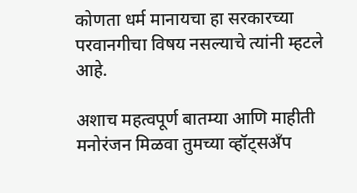कोणता धर्म मानायचा हा सरकारच्या परवानगीचा विषय नसल्याचे त्यांनी म्हटले आहे.

अशाच महत्वपूर्ण बातम्या आणि माहीती मनोरंजन मिळवा तुमच्या व्हॉट्सअँप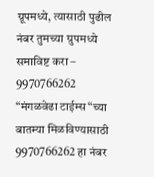ग्रूपमध्ये, त्यासाठी पुढील नंबर तुमच्या ग्रुपमध्ये समाविष्ट करा – 9970766262
“मंगळवेढा टाईम्स“च्या बातम्या मिळविण्यासाठी 9970766262 हा नंबर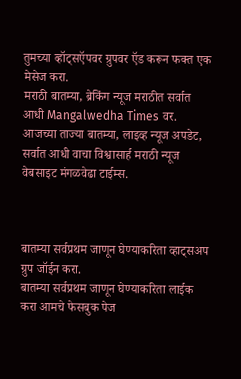तुमच्या व्हॉट्सऍपवर ग्रुपवर ऍड करून फक्त एक मेसेज करा.
मराठी बातम्या, ब्रेकिंग न्यूज मराठीत सर्वात आधी Mangalwedha Times वर. आजच्या ताज्या बातम्या, लाइव्ह न्यूज अपडेट, सर्वात आधी वाचा विश्वासार्ह मराठी न्यूज वेबसाइट मंगळवेढा टाईम्स.



बातम्या सर्वप्रथम जाणून घेण्याकरिता व्हाट्सअप ग्रुप जॉईन करा.
बातम्या सर्वप्रथम जाणून घेण्याकरिता लाईक करा आमचे फेसबुक पेज